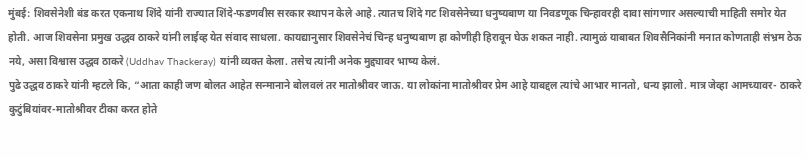मुंबई: शिवसेनेशी बंड करत एकनाथ शिंदे यांनी राज्यात शिंदे-फडणवीस सरकार स्थापन केले आहे. त्यातच शिंदे गट शिवसेनेच्या धनुष्यबाण या निवडणूक चिन्हावरही दावा सांगणार असल्याची माहिती समोर येत होती. आज शिवसेना प्रमुख उद्धव ठाकरे यांनी लाईव्ह येत संवाद साधला. कायद्यानुसार शिवसेनेचं चिन्ह धनुष्यबाण हा कोणीही हिरावून घेऊ शकत नाही. त्यामुळं याबाबत शिवसैनिकांनी मनात कोणताही संभ्रम ठेऊ नये, असा विश्वास उद्धव ठाकरे (Uddhav Thackeray) यांनी व्यक्त केला. तसेच त्यांनी अनेक मुद्द्यावर भाष्य केलं.
पुढे उद्धव ठाकरे यांनी म्हटले कि, “आता काही जण बोलत आहेत सन्मानाने बोलवलं तर मातोश्रीवर जाऊ. या लोकांना मातोश्रीवर प्रेम आहे याबद्दल त्यांचे आभार मानतो, धन्य झालो. मात्र जेव्हा आमच्यावर- ठाकरे कुटुंबियांवर-मातोश्रीवर टीका करत होते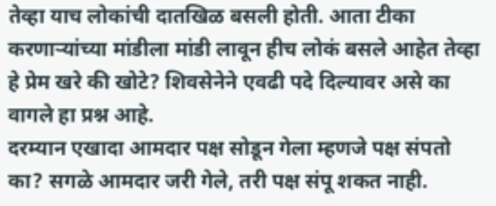तेव्हा याच लोकांची दातखिळ बसली होती. आता टीका करणाऱ्यांच्या मांडीला मांडी लावून हीच लोकं बसले आहेत तेव्हा हे प्रेम खरे की खोटे? शिवसेनेने एवढी पदे दिल्यावर असे का वागले हा प्रश्न आहे.
दरम्यान एखादा आमदार पक्ष सोडून गेला म्हणजे पक्ष संपतो का? सगळे आमदार जरी गेले, तरी पक्ष संपू शकत नाही.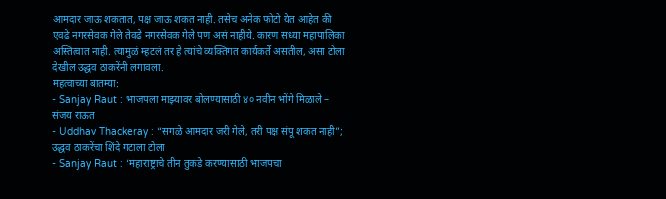आमदार जाऊ शकतात, पक्ष जाऊ शकत नाही. तसेच अनेक फोटो येत आहेत की एवढे नगरसेवक गेले तेवढे नगरसेवक गेले पण असं नाहीये. कारण सध्या महापालिका अस्तित्वात नाही. त्यामुळं म्हटलं तर हे त्यांचे व्यक्तिगत कार्यकर्ते असतील, असा टोला देखील उद्धव ठाकरेंनी लगावला.
महत्वाच्या बातम्या:
- Sanjay Raut : भाजपला माझ्यावर बोलण्यासाठी ४० नवीन भोंगे मिळाले – संजय राऊत
- Uddhav Thackeray : “सगळे आमदार जरी गेले, तरी पक्ष संपू शकत नाही”; उद्धव ठाकरेंचा शिंदे गटाला टोला
- Sanjay Raut : ‘महाराष्ट्राचे तीन तुकडे करण्यासाठी भाजपचा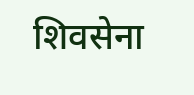शिवसेना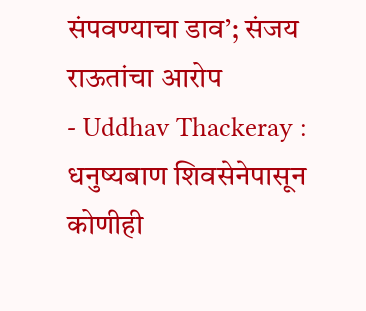संपवण्याचा डाव’; संजय राऊतांचा आरोप
- Uddhav Thackeray : धनुष्यबाण शिवसेनेपासून कोणीही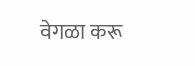वेगळा करू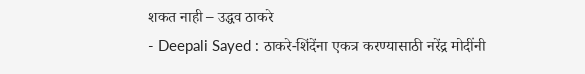शकत नाही – उद्धव ठाकरे
- Deepali Sayed : ठाकरे-शिंदेंना एकत्र करण्यासाठी नरेंद्र मोदींनी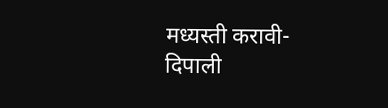मध्यस्ती करावी- दिपाली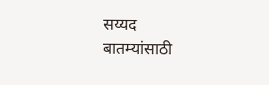सय्यद
बातम्यांसाठी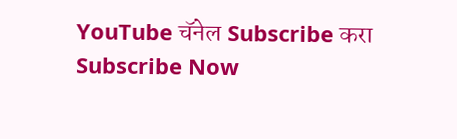YouTube चॅनेल Subscribe करा
Subscribe Now